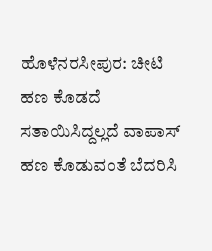ಹೊಳೆನರಸೀಪುರ: ಚೀಟಿ ಹಣ ಕೊಡದೆ ಸತಾಯಿಸಿದ್ದಲ್ಲದೆ ವಾಪಾಸ್ ಹಣ ಕೊಡುವಂತೆ ಬೆದರಿಸಿ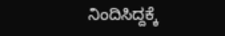ನಿಂದಿಸಿದ್ದಕ್ಕೆ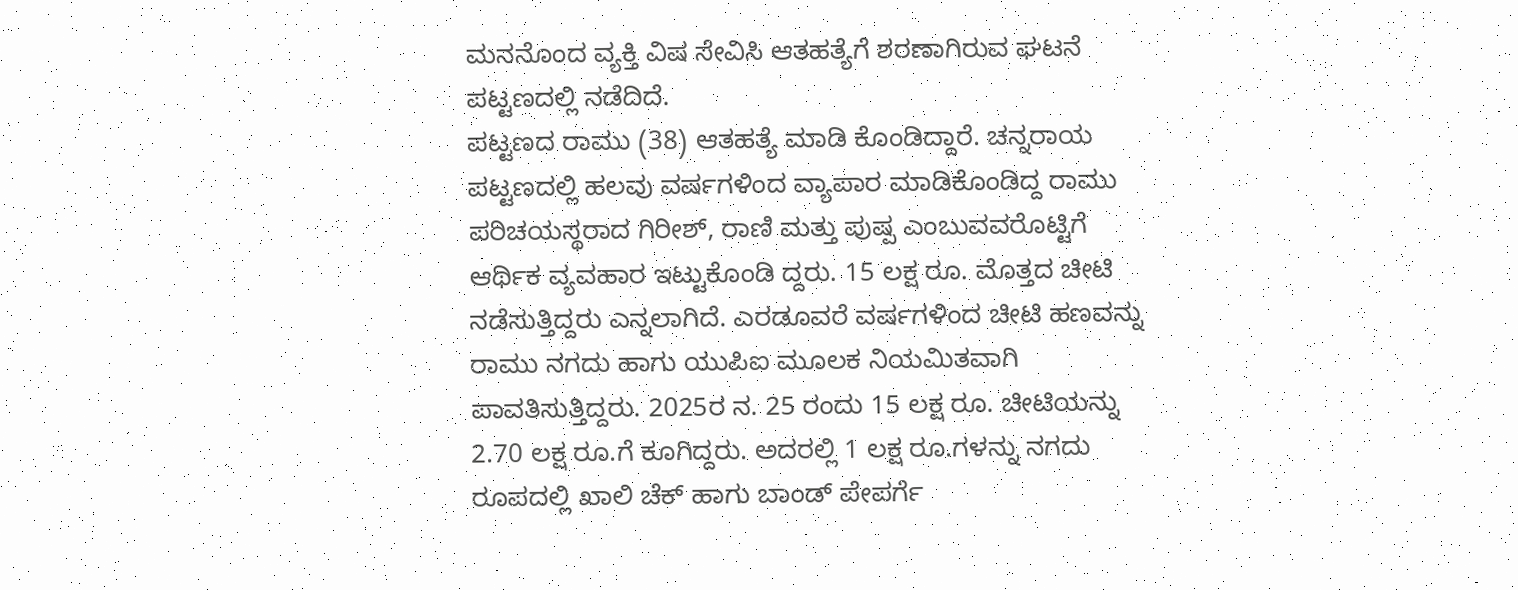ಮನನೊಂದ ವ್ಯಕ್ತಿ ವಿಷ ಸೇವಿಸಿ ಆತಹತ್ಯೆಗೆ ಶರಣಾಗಿರುವ ಘಟನೆ ಪಟ್ಟಣದಲ್ಲಿ ನಡೆದಿದೆ.
ಪಟ್ಟಣದ ರಾಮು (38) ಆತಹತ್ಯೆ ಮಾಡಿ ಕೊಂಡಿದ್ದಾರೆ. ಚನ್ನರಾಯ ಪಟ್ಟಣದಲ್ಲಿ ಹಲವು ವರ್ಷಗಳಿಂದ ವ್ಯಾಪಾರ ಮಾಡಿಕೊಂಡಿದ್ದ ರಾಮು ಪರಿಚಯಸ್ಥರಾದ ಗಿರೀಶ್, ರಾಣಿ ಮತ್ತು ಪುಷ್ಪ ಎಂಬುವವರೊಟ್ಟಿಗೆ ಆರ್ಥಿಕ ವ್ಯವಹಾರ ಇಟ್ಟುಕೊಂಡಿ ದ್ದರು. 15 ಲಕ್ಷ ರೂ. ಮೊತ್ತದ ಚೀಟಿ ನಡೆಸುತ್ತಿದ್ದರು ಎನ್ನಲಾಗಿದೆ. ಎರಡೂವರೆ ವರ್ಷಗಳಿಂದ ಚೀಟಿ ಹಣವನ್ನು ರಾಮು ನಗದು ಹಾಗು ಯುಪಿಐ ಮೂಲಕ ನಿಯಮಿತವಾಗಿ ಪಾವತಿಸುತ್ತಿದ್ದರು. 2025ರ ನ. 25 ರಂದು 15 ಲಕ್ಷ ರೂ. ಚೀಟಿಯನ್ನು 2.70 ಲಕ್ಷ ರೂ.ಗೆ ಕೂಗಿದ್ದರು. ಅದರಲ್ಲಿ 1 ಲಕ್ಷ ರೂ.ಗಳನ್ನು ನಗದು ರೂಪದಲ್ಲಿ ಖಾಲಿ ಚೆಕ್ ಹಾಗು ಬಾಂಡ್ ಪೇಪರ್ಗೆ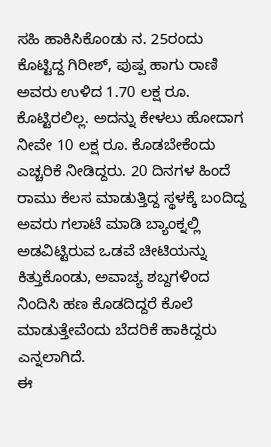ಸಹಿ ಹಾಕಿಸಿಕೊಂಡು ನ. 25ರಂದು ಕೊಟ್ಟಿದ್ದ ಗಿರೀಶ್, ಪುಷ್ಪ ಹಾಗು ರಾಣಿ ಅವರು ಉಳಿದ 1.70 ಲಕ್ಷ ರೂ. ಕೊಟ್ಟಿರಲಿಲ್ಲ. ಅದನ್ನು ಕೇಳಲು ಹೋದಾಗ ನೀವೇ 10 ಲಕ್ಷ ರೂ. ಕೊಡಬೇಕೆಂದು ಎಚ್ಚರಿಕೆ ನೀಡಿದ್ದರು. 20 ದಿನಗಳ ಹಿಂದೆ ರಾಮು ಕೆಲಸ ಮಾಡುತ್ತಿದ್ದ ಸ್ಥಳಕ್ಕೆ ಬಂದಿದ್ದ ಅವರು ಗಲಾಟೆ ಮಾಡಿ ಬ್ಯಾಂಕ್ನಲ್ಲಿ ಅಡವಿಟ್ಟಿರುವ ಒಡವೆ ಚೀಟಿಯನ್ನು ಕಿತ್ತುಕೊಂಡು, ಅವಾಚ್ಯ ಶಬ್ದಗಳಿಂದ ನಿಂದಿಸಿ ಹಣ ಕೊಡದಿದ್ದರೆ ಕೊಲೆ ಮಾಡುತ್ತೇವೆಂದು ಬೆದರಿಕೆ ಹಾಕಿದ್ದರು ಎನ್ನಲಾಗಿದೆ.
ಈ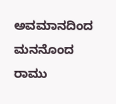ಅವಮಾನದಿಂದ ಮನನೊಂದ ರಾಮು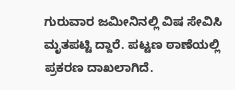ಗುರುವಾರ ಜಮೀನಿನಲ್ಲಿ ವಿಷ ಸೇವಿಸಿ ಮೃತಪಟ್ಟಿ ದ್ದಾರೆ. ಪಟ್ಟಣ ಠಾಣೆಯಲ್ಲಿ ಪ್ರಕರಣ ದಾಖಲಾಗಿದೆ.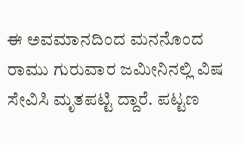ಈ ಅವಮಾನದಿಂದ ಮನನೊಂದ ರಾಮು ಗುರುವಾರ ಜಮೀನಿನಲ್ಲಿ ವಿಷ ಸೇವಿಸಿ ಮೃತಪಟ್ಟಿ ದ್ದಾರೆ. ಪಟ್ಟಣ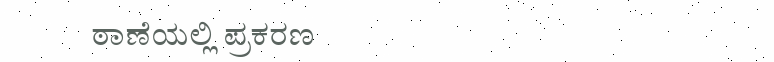ಠಾಣೆಯಲ್ಲಿ ಪ್ರಕರಣ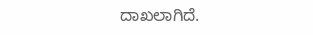ದಾಖಲಾಗಿದೆ.